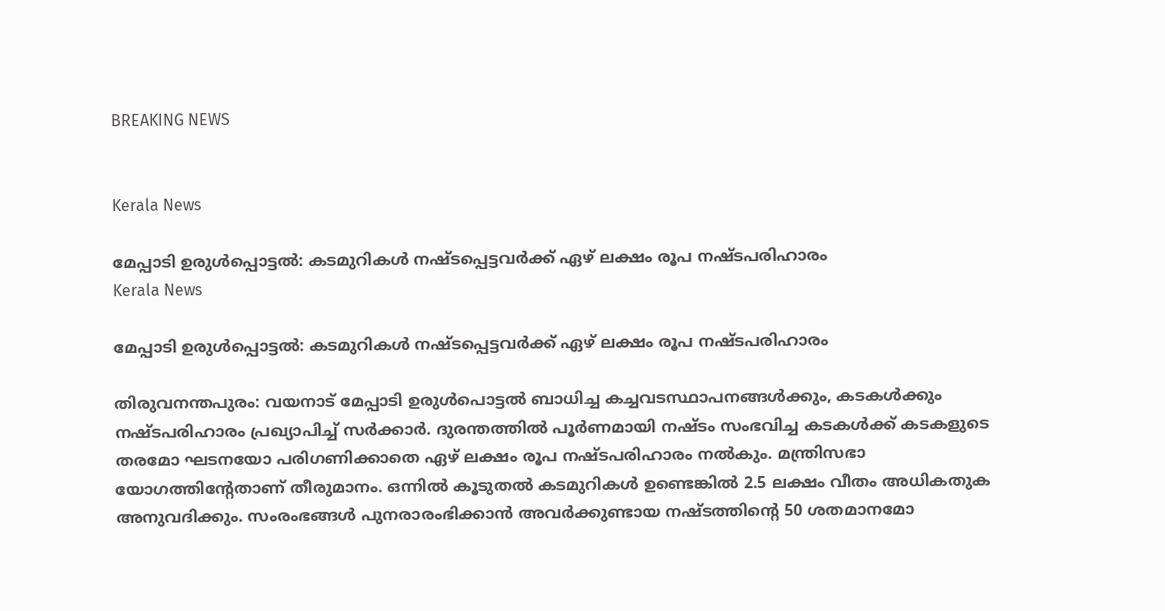BREAKING NEWS


Kerala News

മേപ്പാടി ഉരുൾപ്പൊട്ടൽ: കടമുറികൾ നഷ്ടപ്പെട്ടവർക്ക് ഏഴ് ലക്ഷം രൂപ നഷ്ടപരിഹാരം
Kerala News

മേപ്പാടി ഉരുൾപ്പൊട്ടൽ: കടമുറികൾ നഷ്ടപ്പെട്ടവർക്ക് ഏഴ് ലക്ഷം രൂപ നഷ്ടപരിഹാരം

തിരുവനന്തപുരം: വയനാട് മേപ്പാടി ഉരുൾപൊട്ടൽ ബാധിച്ച കച്ചവടസ്ഥാപനങ്ങൾക്കും, കടകൾക്കും നഷ്ടപരിഹാരം പ്രഖ്യാപിച്ച് സർക്കാർ. ദുരന്തത്തിൽ പൂർണമായി നഷ്ടം സംഭവിച്ച കടകൾക്ക് കടകളുടെ തരമോ ഘടനയോ പരിഗണിക്കാതെ ഏഴ് ലക്ഷം രൂപ നഷ്ടപരിഹാരം നല്‍കും. മന്ത്രിസഭാ യോഗത്തിൻ്റേതാണ് തീരുമാനം. ഒന്നിൽ കൂടുതൽ കടമുറികൾ ഉണ്ടെങ്കിൽ 2.5 ലക്ഷം വീതം അധികതുക അനുവദിക്കും. സംരംഭങ്ങൾ പുനരാരംഭിക്കാൻ അവർക്കുണ്ടായ നഷ്ടത്തിന്‍റെ 50 ശതമാനമോ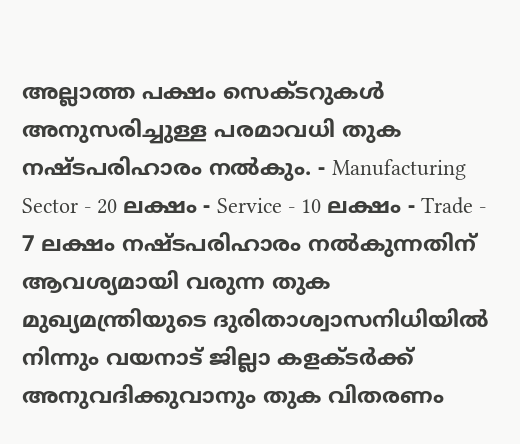അല്ലാത്ത പക്ഷം സെക്ടറുകൾ അനുസരിച്ചുള്ള പരമാവധി തുക നഷ്ടപരിഹാരം നൽകും. - Manufacturing Sector - 20 ലക്ഷം - Service - 10 ലക്ഷം - Trade - 7 ലക്ഷം നഷ്ടപരിഹാരം നൽകുന്നതിന് ആവശ്യമായി വരുന്ന തുക മുഖ്യമന്ത്രിയുടെ ദുരിതാശ്വാസനിധിയിൽ നിന്നും വയനാട് ജില്ലാ കളക്ടർക്ക് അനുവദിക്കുവാനും തുക വിതരണം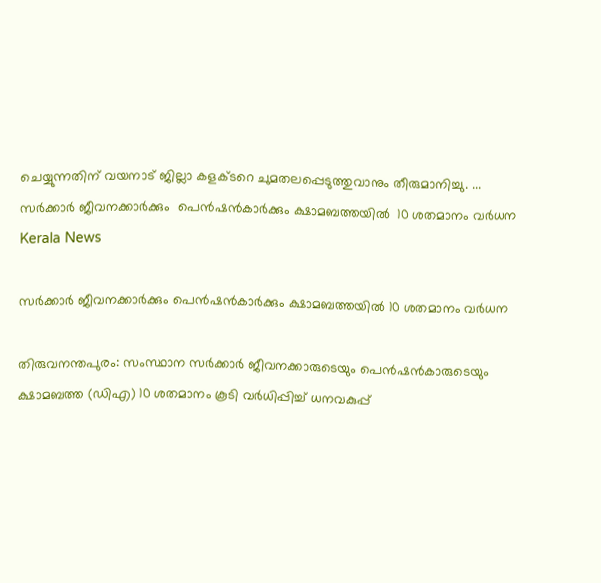ചെയ്യുന്നതിന് വയനാട് ജില്ലാ കളക്ടറെ ചുമതലപ്പെടുത്തുവാനും തീരുമാനിച്ചു. ...
സർക്കാർ ജീവനക്കാർക്കും  പെൻഷൻകാർക്കും ക്ഷാമബത്തയിൽ  10 ശതമാനം വർധന
Kerala News

സർക്കാർ ജീവനക്കാർക്കും പെൻഷൻകാർക്കും ക്ഷാമബത്തയിൽ 10 ശതമാനം വർധന

തിരുവനന്തപുരം: സംസ്ഥാന സർക്കാർ ജീവനക്കാരുടെയും പെൻഷൻകാരുടെയും ക്ഷാമബത്ത (ഡിഎ) 10 ശതമാനം കൂടി വർധിപ്പിച്ച് ധനവകുപ്പ്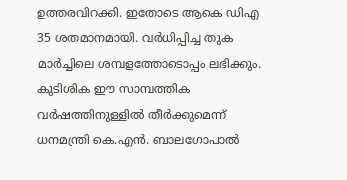ഉത്തരവിറക്കി. ഇതോടെ ആകെ ഡിഎ 35 ശതമാനമായി. വർധിപ്പിച്ച തുക മാർച്ചിലെ ശമ്പളത്തോടൊപ്പം ലഭിക്കും. കുടിശിക ഈ സാമ്പത്തിക വർഷത്തിനുള്ളിൽ തീർക്കുമെന്ന് ധനമന്ത്രി കെ.എൻ. ബാലഗോപാൽ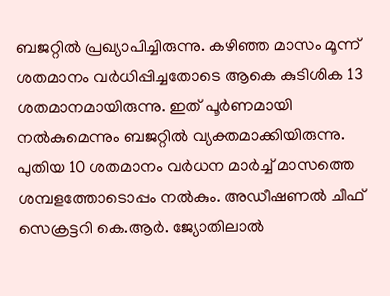ബജറ്റിൽ പ്രഖ്യാപിച്ചിരുന്നു. കഴിഞ്ഞ മാസം മൂന്ന് ശതമാനം വർധിപ്പിച്ചതോടെ ആകെ കുടിശിക 13 ശതമാനമായിരുന്നു. ഇത് പൂർണമായി നൽകുമെന്നും ബജറ്റിൽ വ്യക്തമാക്കിയിരുന്നു. പുതിയ 10 ശതമാനം വർധന മാർച്ച് മാസത്തെ ശമ്പളത്തോടൊപ്പം നൽകും. അഡീഷണൽ ചീഫ് സെക്രട്ടറി കെ.ആർ. ജ്യോതിലാൽ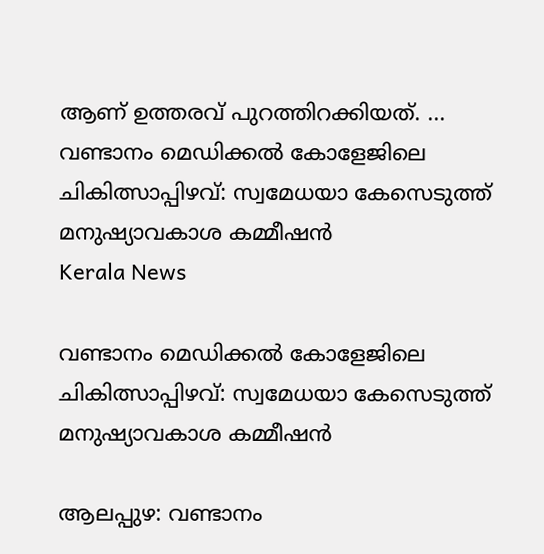ആണ് ഉത്തരവ് പുറത്തിറക്കിയത്. ...
വണ്ടാനം മെഡിക്കൽ കോളേജിലെ ചികിത്സാപ്പിഴവ്: സ്വമേധയാ കേസെടുത്ത് മനുഷ്യാവകാശ കമ്മീഷൻ
Kerala News

വണ്ടാനം മെഡിക്കൽ കോളേജിലെ ചികിത്സാപ്പിഴവ്: സ്വമേധയാ കേസെടുത്ത് മനുഷ്യാവകാശ കമ്മീഷൻ

ആലപ്പുഴ: വണ്ടാനം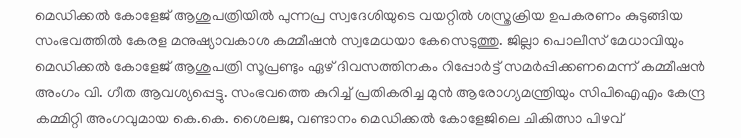മെഡിക്കൽ കോളേജ് ആശുപത്രിയിൽ പുന്നപ്ര സ്വദേശിയുടെ വയറ്റിൽ ശസ്ത്രക്രിയ ഉപകരണം കുടുങ്ങിയ സംഭവത്തിൽ കേരള മനുഷ്യാവകാശ കമ്മീഷൻ സ്വമേധയാ കേസെടുത്തു. ജില്ലാ പൊലീസ് മേധാവിയും മെഡിക്കൽ കോളേജ് ആശുപത്രി സൂപ്രണ്ടും ഏഴ് ദിവസത്തിനകം റിപ്പോർട്ട് സമർപ്പിക്കണമെന്ന് കമ്മീഷൻ അംഗം വി. ഗീത ആവശ്യപ്പെട്ടു. സംഭവത്തെ കുറിച്ച് പ്രതികരിച്ച മുൻ ആരോഗ്യമന്ത്രിയും സിപിഐഎം കേന്ദ്ര കമ്മിറ്റി അംഗവുമായ കെ.കെ. ശൈലജ, വണ്ടാനം മെഡിക്കൽ കോളേജിലെ ചികിത്സാ പിഴവ്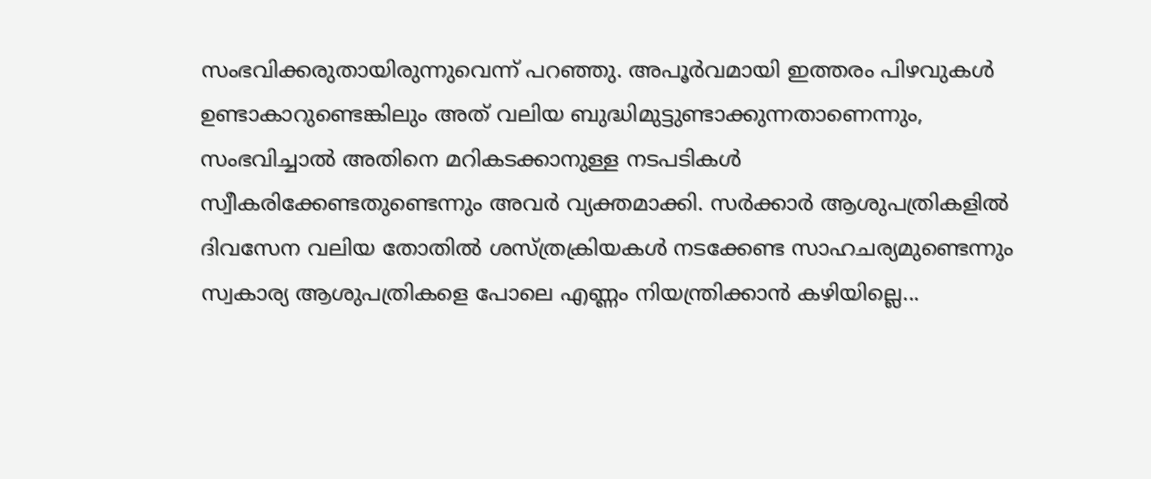സംഭവിക്കരുതായിരുന്നുവെന്ന് പറഞ്ഞു. അപൂർവമായി ഇത്തരം പിഴവുകൾ ഉണ്ടാകാറുണ്ടെങ്കിലും അത് വലിയ ബുദ്ധിമുട്ടുണ്ടാക്കുന്നതാണെന്നും, സംഭവിച്ചാൽ അതിനെ മറികടക്കാനുള്ള നടപടികൾ സ്വീകരിക്കേണ്ടതുണ്ടെന്നും അവർ വ്യക്തമാക്കി. സർക്കാർ ആശുപത്രികളിൽ ദിവസേന വലിയ തോതിൽ ശസ്ത്രക്രിയകൾ നടക്കേണ്ട സാഹചര്യമുണ്ടെന്നും സ്വകാര്യ ആശുപത്രികളെ പോലെ എണ്ണം നിയന്ത്രിക്കാൻ കഴിയില്ലെ...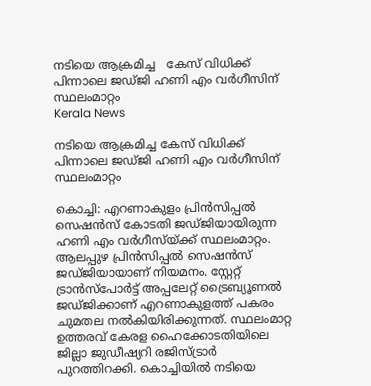നടിയെ ആക്രമിച്ച   കേസ് വിധിക്ക് പിന്നാലെ ജഡ്ജി ഹണി എം വർഗീസിന് സ്ഥലംമാറ്റം
Kerala News

നടിയെ ആക്രമിച്ച കേസ് വിധിക്ക് പിന്നാലെ ജഡ്ജി ഹണി എം വർഗീസിന് സ്ഥലംമാറ്റം

കൊച്ചി: എറണാകുളം പ്രിൻസിപ്പൽ സെഷൻസ് കോടതി ജഡ്ജിയായിരുന്ന ഹണി എം വർഗീസ്യ്ക്ക് സ്ഥലംമാറ്റം. ആലപ്പുഴ പ്രിൻസിപ്പൽ സെഷൻസ് ജഡ്ജിയായാണ് നിയമനം. സ്റ്റേറ്റ് ട്രാൻസ്‌പോർട്ട് അപ്പലേറ്റ് ട്രൈബ്യൂണൽ ജഡ്ജിക്കാണ് എറണാകുളത്ത് പകരം ചുമതല നൽകിയിരിക്കുന്നത്. സ്ഥലംമാറ്റ ഉത്തരവ് കേരള ഹൈക്കോടതിയിലെ ജില്ലാ ജുഡീഷ്യറി രജിസ്ട്രാർ പുറത്തിറക്കി. കൊച്ചിയിൽ നടിയെ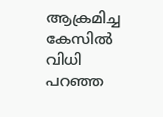ആക്രമിച്ച കേസിൽ വിധി പറഞ്ഞ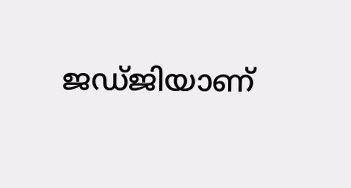ജഡ്ജിയാണ്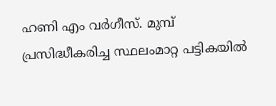ഹണി എം വർഗീസ്. മുമ്പ് പ്രസിദ്ധീകരിച്ച സ്ഥലംമാറ്റ പട്ടികയിൽ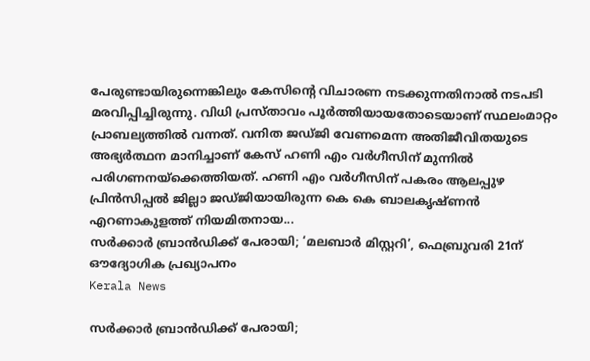പേരുണ്ടായിരുന്നെങ്കിലും കേസിന്റെ വിചാരണ നടക്കുന്നതിനാൽ നടപടി മരവിപ്പിച്ചിരുന്നു. വിധി പ്രസ്താവം പൂർത്തിയായതോടെയാണ് സ്ഥലംമാറ്റം പ്രാബല്യത്തിൽ വന്നത്. വനിത ജഡ്ജി വേണമെന്ന അതിജീവിതയുടെ അഭ്യർത്ഥന മാനിച്ചാണ് കേസ് ഹണി എം വർഗീസിന് മുന്നിൽ പരിഗണനയ്ക്കെത്തിയത്. ഹണി എം വർഗീസിന് പകരം ആലപ്പുഴ പ്രിൻസിപ്പൽ ജില്ലാ ജഡ്ജിയായിരുന്ന കെ കെ ബാലകൃഷ്ണൻ എറണാകുളത്ത് നിയമിതനായ...
സര്‍ക്കാര്‍ ബ്രാന്‍ഡിക്ക് പേരായി; ‘മലബാര്‍ മിസ്റ്ററി’, ഫെബ്രുവരി 21ന് ഔദ്യോഗിക പ്രഖ്യാപനം
Kerala News

സര്‍ക്കാര്‍ ബ്രാന്‍ഡിക്ക് പേരായി;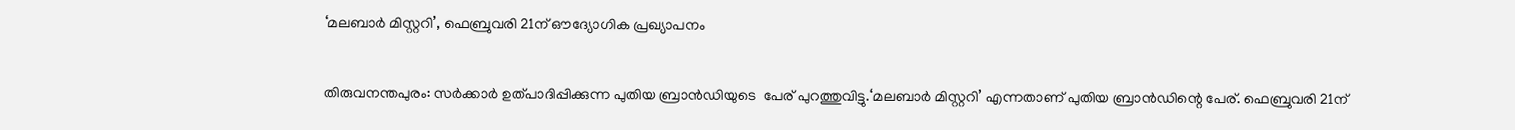‘മലബാര്‍ മിസ്റ്ററി’, ഫെബ്രുവരി 21ന് ഔദ്യോഗിക പ്രഖ്യാപനം

തിരുവനന്തപുരം: സര്‍ക്കാര്‍ ഉത്പാദിപ്പിക്കുന്ന പുതിയ ബ്രാന്‍ഡിയുടെ  പേര് പുറത്തുവിട്ടു.‘മലബാര്‍ മിസ്റ്ററി’ എന്നതാണ് പുതിയ ബ്രാന്‍ഡിന്റെ പേര്. ഫെബ്രുവരി 21ന്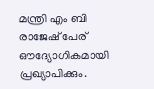മന്ത്രി എം ബി രാജേഷ് പേര് ഔദ്യോഗികമായി പ്രഖ്യാപിക്കും.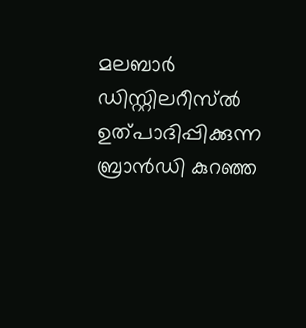മലബാര്‍ ഡിസ്റ്റിലറീസ്ല്‍ ഉത്പാദിപ്പിക്കുന്ന ബ്രാന്‍ഡി കുറഞ്ഞ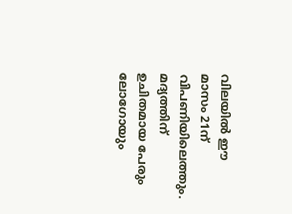വിലയില്‍ ഈ മാസം 21ന് വിപണിയിലെത്തും. മദ്യത്തിന് ഉചിതമായ പേരും ലോഗോയും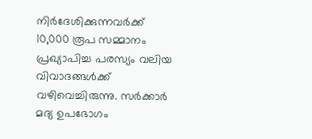നിര്‍ദേശിക്കുന്നവര്‍ക്ക് 10,000 രൂപ സമ്മാനം പ്രഖ്യാപിച്ച പരസ്യം വലിയ വിവാദങ്ങള്‍ക്ക് വഴിവെച്ചിരുന്നു. സര്‍ക്കാര്‍ മദ്യ ഉപഭോഗം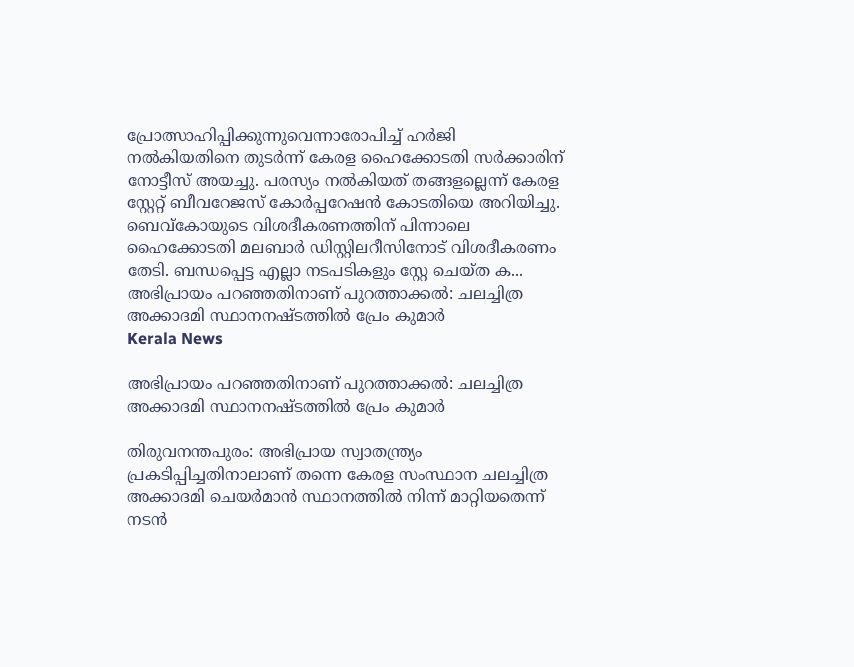പ്രോത്സാഹിപ്പിക്കുന്നുവെന്നാരോപിച്ച് ഹര്‍ജി നല്‍കിയതിനെ തുടര്‍ന്ന് കേരള ഹൈക്കോടതി സര്‍ക്കാരിന് നോട്ടീസ് അയച്ചു. പരസ്യം നല്‍കിയത് തങ്ങളല്ലെന്ന് കേരള സ്റ്റേറ്റ് ബീവറേജസ് കോര്‍പ്പറേഷന്‍ കോടതിയെ അറിയിച്ചു. ബെവ്കോയുടെ വിശദീകരണത്തിന് പിന്നാലെ ഹൈക്കോടതി മലബാര്‍ ഡിസ്റ്റിലറീസിനോട് വിശദീകരണം തേടി. ബന്ധപ്പെട്ട എല്ലാ നടപടികളും സ്റ്റേ ചെയ്ത ക...
അഭിപ്രായം പറഞ്ഞതിനാണ് പുറത്താക്കൽ: ചലച്ചിത്ര അക്കാദമി സ്ഥാനനഷ്ടത്തിൽ പ്രേം കുമാർ
Kerala News

അഭിപ്രായം പറഞ്ഞതിനാണ് പുറത്താക്കൽ: ചലച്ചിത്ര അക്കാദമി സ്ഥാനനഷ്ടത്തിൽ പ്രേം കുമാർ

തിരുവനന്തപുരം: അഭിപ്രായ സ്വാതന്ത്ര്യം പ്രകടിപ്പിച്ചതിനാലാണ് തന്നെ കേരള സംസ്ഥാന ചലച്ചിത്ര അക്കാദമി ചെയർമാൻ സ്ഥാനത്തിൽ നിന്ന് മാറ്റിയതെന്ന് നടൻ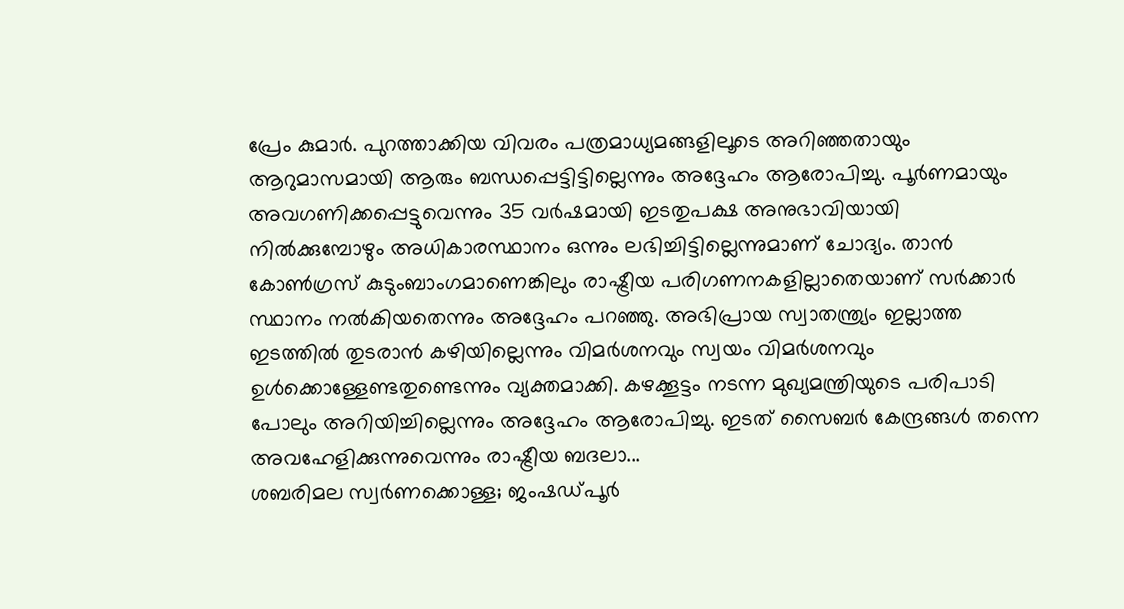പ്രേം കുമാർ. പുറത്താക്കിയ വിവരം പത്രമാധ്യമങ്ങളിലൂടെ അറിഞ്ഞതായും ആറുമാസമായി ആരും ബന്ധപ്പെട്ടിട്ടില്ലെന്നും അദ്ദേഹം ആരോപിച്ചു. പൂർണമായും അവഗണിക്കപ്പെട്ടുവെന്നും 35 വർഷമായി ഇടതുപക്ഷ അനുഭാവിയായി നിൽക്കുമ്പോഴും അധികാരസ്ഥാനം ഒന്നും ലഭിച്ചിട്ടില്ലെന്നുമാണ് ചോദ്യം. താൻ കോൺഗ്രസ് കുടുംബാംഗമാണെങ്കിലും രാഷ്ട്രീയ പരിഗണനകളില്ലാതെയാണ് സർക്കാർ സ്ഥാനം നൽകിയതെന്നും അദ്ദേഹം പറഞ്ഞു. അഭിപ്രായ സ്വാതന്ത്ര്യം ഇല്ലാത്ത ഇടത്തിൽ തുടരാൻ കഴിയില്ലെന്നും വിമർശനവും സ്വയം വിമർശനവും ഉൾക്കൊള്ളേണ്ടതുണ്ടെന്നും വ്യക്തമാക്കി. കഴക്കൂട്ടം നടന്ന മുഖ്യമന്ത്രിയുടെ പരിപാടി പോലും അറിയിച്ചില്ലെന്നും അദ്ദേഹം ആരോപിച്ചു. ഇടത് സൈബർ കേന്ദ്രങ്ങൾ തന്നെ അവഹേളിക്കുന്നുവെന്നും രാഷ്ട്രീയ ബദലാ...
ശബരിമല സ്വർണക്കൊള്ള; ജംഷഡ്പൂർ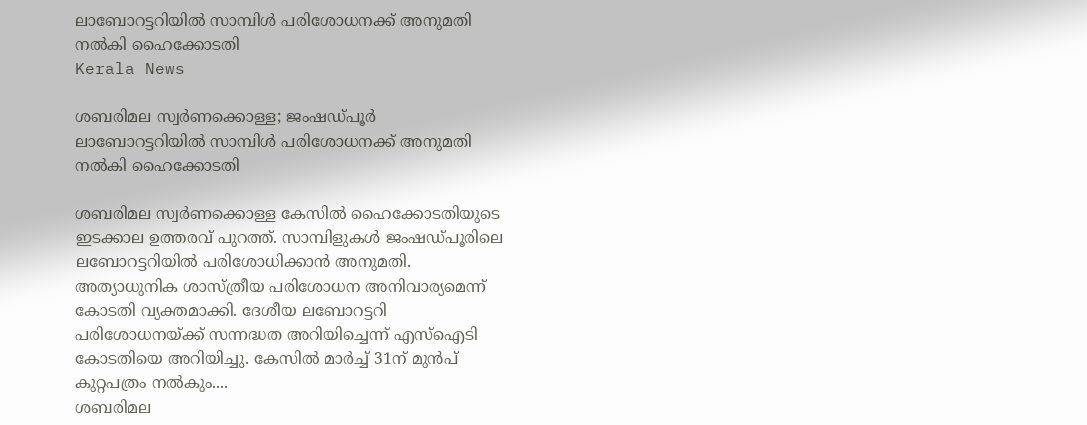ലാബോറട്ടറിയിൽ സാമ്പിൾ പരിശോധനക്ക് അനുമതി നൽകി ഹൈക്കോടതി
Kerala News

ശബരിമല സ്വർണക്കൊള്ള; ജംഷഡ്പൂർ ലാബോറട്ടറിയിൽ സാമ്പിൾ പരിശോധനക്ക് അനുമതി നൽകി ഹൈക്കോടതി

ശബരിമല സ്വർണക്കൊള്ള കേസിൽ ഹൈക്കോടതിയുടെ ഇടക്കാല ഉത്തരവ് പുറത്ത്. സാമ്പിളുകൾ ജംഷഡ്പൂരിലെ ലബോറട്ടറിയിൽ പരിശോധിക്കാൻ അനുമതി. അത്യാധുനിക ശാസ്ത്രീയ പരിശോധന അനിവാര്യമെന്ന് കോടതി വ്യക്തമാക്കി. ദേശീയ ലബോറട്ടറി പരിശോധനയ്ക്ക് സന്നദ്ധത അറിയിച്ചെന്ന് എസ്‌ഐടി കോടതിയെ അറിയിച്ചു. കേസിൽ മാർച്ച് 31ന് മുന്‍പ് കുറ്റപത്രം നൽകും....
ശബരിമല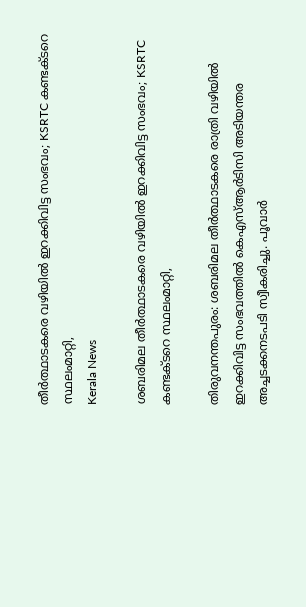തീർത്ഥാടകരെ വഴിയിൽ ഇറക്കിവിട്ട സംഭവം; KSRTC കണ്ടക്ടറെ സ്ഥലംമാറ്റി,
Kerala News

ശബരിമല തീർത്ഥാടകരെ വഴിയിൽ ഇറക്കിവിട്ട സംഭവം; KSRTC കണ്ടക്ടറെ സ്ഥലംമാറ്റി,

തിരുവനന്തപുരം: ശബരിമല തീർത്ഥാടകരെ രാത്രി വഴിയിൽ ഇറക്കിവിട്ട സംഭവത്തിൽ കെഎസ്ആർടിസി അടിയന്തര അച്ചടക്കനടപടി സ്വീകരിച്ചു. പൂവാർ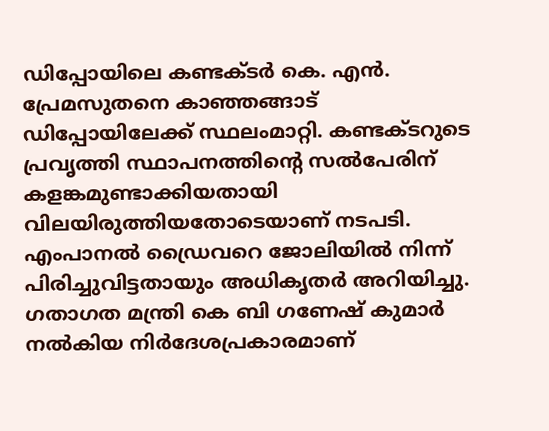ഡിപ്പോയിലെ കണ്ടക്ടർ കെ. എൻ. പ്രേമസുതനെ കാഞ്ഞങ്ങാട് ഡിപ്പോയിലേക്ക് സ്ഥലംമാറ്റി. കണ്ടക്ടറുടെ പ്രവൃത്തി സ്ഥാപനത്തിന്റെ സൽപേരിന് കളങ്കമുണ്ടാക്കിയതായി വിലയിരുത്തിയതോടെയാണ് നടപടി. എംപാനൽ ഡ്രൈവറെ ജോലിയിൽ നിന്ന് പിരിച്ചുവിട്ടതായും അധികൃതർ അറിയിച്ചു. ഗതാഗത മന്ത്രി കെ ബി ഗണേഷ് കുമാർ നൽകിയ നിർദേശപ്രകാരമാണ്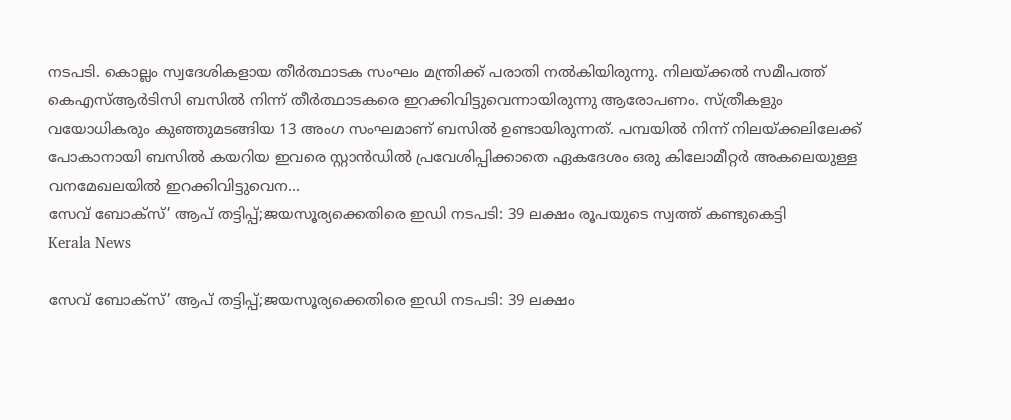നടപടി. കൊല്ലം സ്വദേശികളായ തീർത്ഥാടക സംഘം മന്ത്രിക്ക് പരാതി നൽകിയിരുന്നു. നിലയ്ക്കൽ സമീപത്ത് കെഎസ്ആർടിസി ബസിൽ നിന്ന് തീർത്ഥാടകരെ ഇറക്കിവിട്ടുവെന്നായിരുന്നു ആരോപണം. സ്ത്രീകളും വയോധികരും കുഞ്ഞുമടങ്ങിയ 13 അംഗ സംഘമാണ് ബസിൽ ഉണ്ടായിരുന്നത്. പമ്പയിൽ നിന്ന് നിലയ്ക്കലിലേക്ക് പോകാനായി ബസിൽ കയറിയ ഇവരെ സ്റ്റാൻഡിൽ പ്രവേശിപ്പിക്കാതെ ഏകദേശം ഒരു കിലോമീറ്റർ അകലെയുള്ള വനമേഖലയിൽ ഇറക്കിവിട്ടുവെന...
സേവ് ബോക്‌സ്’ ആപ് തട്ടിപ്പ്;ജയസൂര്യക്കെതിരെ ഇഡി നടപടി: 39 ലക്ഷം രൂപയുടെ സ്വത്ത് കണ്ടുകെട്ടി
Kerala News

സേവ് ബോക്‌സ്’ ആപ് തട്ടിപ്പ്;ജയസൂര്യക്കെതിരെ ഇഡി നടപടി: 39 ലക്ഷം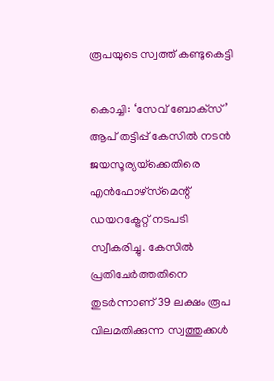രൂപയുടെ സ്വത്ത് കണ്ടുകെട്ടി

കൊച്ചി: ‘സേവ് ബോക്‌സ്’ ആപ് തട്ടിപ്പ് കേസിൽ നടൻ ജയസൂര്യയ്‌ക്കെതിരെ എന്‍ഫോഴ്‌സ്‌മെന്റ് ഡയറക്ട്രേറ്റ് നടപടി സ്വീകരിച്ചു. കേസില്‍ പ്രതിചേർത്തതിനെ തുടർന്നാണ് 39 ലക്ഷം രൂപ വിലമതിക്കുന്ന സ്വത്തുക്കള്‍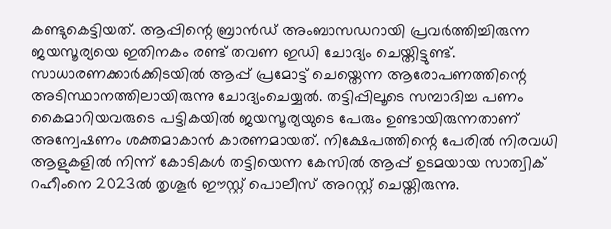കണ്ടുകെട്ടിയത്. ആപ്പിന്റെ ബ്രാന്‍ഡ് അംബാസഡറായി പ്രവര്‍ത്തിച്ചിരുന്ന ജയസൂര്യയെ ഇതിനകം രണ്ട് തവണ ഇഡി ചോദ്യം ചെയ്തിട്ടുണ്ട്. സാധാരണക്കാര്‍ക്കിടയില്‍ ആപ്പ് പ്രമോട്ട് ചെയ്തെന്ന ആരോപണത്തിന്റെ അടിസ്ഥാനത്തിലായിരുന്നു ചോദ്യംചെയ്യല്‍. തട്ടിപ്പിലൂടെ സമ്പാദിച്ച പണം കൈമാറിയവരുടെ പട്ടികയില്‍ ജയസൂര്യയുടെ പേരും ഉണ്ടായിരുന്നതാണ് അന്വേഷണം ശക്തമാകാന്‍ കാരണമായത്. നിക്ഷേപത്തിന്റെ പേരില്‍ നിരവധി ആളുകളില്‍ നിന്ന് കോടികള്‍ തട്ടിയെന്ന കേസില്‍ ആപ്പ് ഉടമയായ സാത്വിക് റഹീംനെ 2023ല്‍ തൃശൂര്‍ ഈസ്റ്റ് പൊലീസ് അറസ്റ്റ് ചെയ്തിരുന്നു.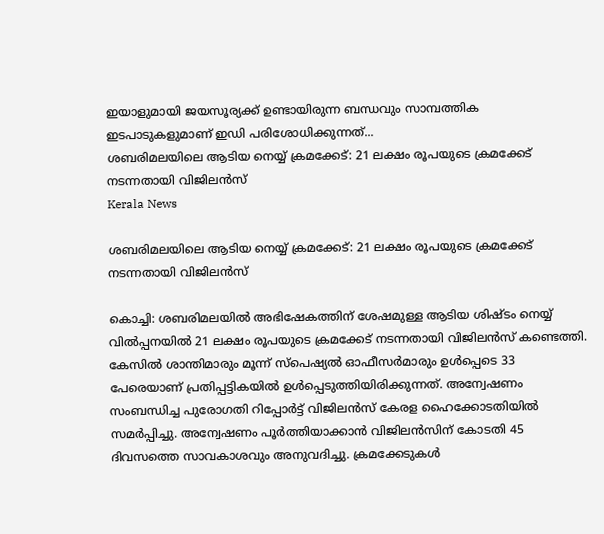ഇയാളുമായി ജയസൂര്യക്ക് ഉണ്ടായിരുന്ന ബന്ധവും സാമ്പത്തിക ഇടപാടുകളുമാണ് ഇഡി പരിശോധിക്കുന്നത്...
ശബരിമലയിലെ ആടിയ നെയ്യ് ക്രമക്കേട്: 21 ലക്ഷം രൂപയുടെ ക്രമക്കേട് നടന്നതായി വിജിലന്‍സ്
Kerala News

ശബരിമലയിലെ ആടിയ നെയ്യ് ക്രമക്കേട്: 21 ലക്ഷം രൂപയുടെ ക്രമക്കേട് നടന്നതായി വിജിലന്‍സ്

കൊച്ചി: ശബരിമലയിൽ അഭിഷേകത്തിന് ശേഷമുള്ള ആടിയ ശിഷ്ടം നെയ്യ് വിൽപ്പനയിൽ 21 ലക്ഷം രൂപയുടെ ക്രമക്കേട് നടന്നതായി വിജിലൻസ് കണ്ടെത്തി. കേസിൽ ശാന്തിമാരും മൂന്ന് സ്പെഷ്യൽ ഓഫീസർമാരും ഉൾപ്പെടെ 33 പേരെയാണ് പ്രതിപ്പട്ടികയിൽ ഉൾപ്പെടുത്തിയിരിക്കുന്നത്. അന്വേഷണം സംബന്ധിച്ച പുരോഗതി റിപ്പോർട്ട് വിജിലൻസ് കേരള ഹൈക്കോടതിയിൽ സമർപ്പിച്ചു. അന്വേഷണം പൂർത്തിയാക്കാൻ വിജിലൻസിന് കോടതി 45 ദിവസത്തെ സാവകാശവും അനുവദിച്ചു. ക്രമക്കേടുകൾ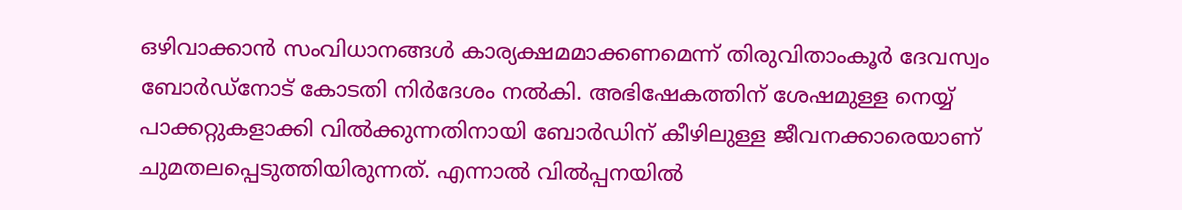ഒഴിവാക്കാൻ സംവിധാനങ്ങൾ കാര്യക്ഷമമാക്കണമെന്ന് തിരുവിതാംകൂർ ദേവസ്വം ബോർഡ്‌നോട് കോടതി നിർദേശം നൽകി. അഭിഷേകത്തിന് ശേഷമുള്ള നെയ്യ് പാക്കറ്റുകളാക്കി വിൽക്കുന്നതിനായി ബോർഡിന് കീഴിലുള്ള ജീവനക്കാരെയാണ് ചുമതലപ്പെടുത്തിയിരുന്നത്. എന്നാൽ വിൽപ്പനയിൽ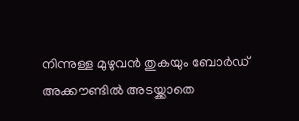നിന്നുള്ള മുഴുവൻ തുകയും ബോർഡ് അക്കൗണ്ടിൽ അടയ്ക്കാതെ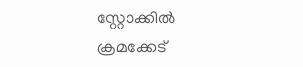സ്റ്റോക്കിൽ ക്രമക്കേട്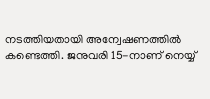നടത്തിയതായി അന്വേഷണത്തിൽ കണ്ടെത്തി. ജനുവരി 15-നാണ് നെയ്യ്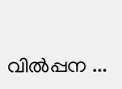വിൽപ്പന ...